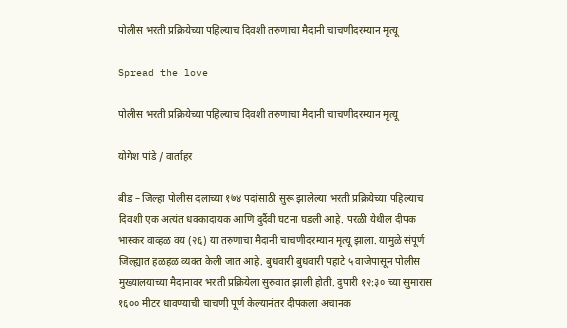पोलीस भरती प्रक्रियेच्या पहिल्याच दिवशी तरुणाचा मैदानी चाचणीदरम्यान मृत्यू

Spread the love

पोलीस भरती प्रक्रियेच्या पहिल्याच दिवशी तरुणाचा मैदानी चाचणीदरम्यान मृत्यू

योगेश पांडे / वार्ताहर

बीड – जिल्हा पोलीस दलाच्या १७४ पदांसाठी सुरू झालेल्या भरती प्रक्रियेच्या पहिल्याच दिवशी एक अत्यंत धक्कादायक आणि दुर्दैवी घटना घडली आहे. परळी येथील दीपक भास्कर वाव्हळ वय (२६) या तरुणाचा मैदानी चाचणीदरम्यान मृत्यू झाला. यामुळे संपूर्ण जिल्ह्यात हळहळ व्यक्त केली जात आहे. बुधवारी बुधवारी पहाटे ५ वाजेपासून पोलीस मुख्यालयाच्या मैदानावर भरती प्रक्रियेला सुरुवात झाली होती. दुपारी १२:३० च्या सुमारास १६०० मीटर धावण्याची चाचणी पूर्ण केल्यानंतर दीपकला अचानक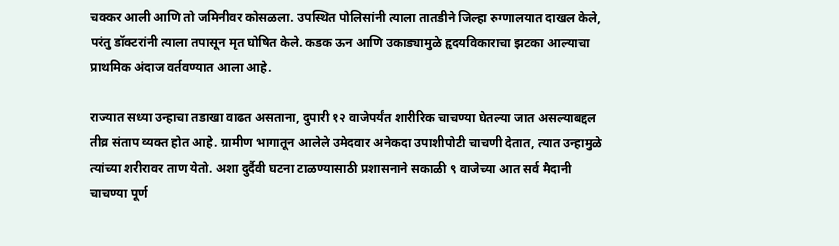चक्कर आली आणि तो जमिनीवर कोसळला. उपस्थित पोलिसांनी त्याला तातडीने जिल्हा रुग्णालयात दाखल केले, परंतु डॉक्टरांनी त्याला तपासून मृत घोषित केले. कडक ऊन आणि उकाड्यामुळे हृदयविकाराचा झटका आल्याचा प्राथमिक अंदाज वर्तवण्यात आला आहे.

राज्यात सध्या उन्हाचा तडाखा वाढत असताना, दुपारी १२ वाजेपर्यंत शारीरिक चाचण्या घेतल्या जात असल्याबद्दल तीव्र संताप व्यक्त होत आहे. ग्रामीण भागातून आलेले उमेदवार अनेकदा उपाशीपोटी चाचणी देतात, त्यात उन्हामुळे त्यांच्या शरीरावर ताण येतो. अशा दुर्दैवी घटना टाळण्यासाठी प्रशासनाने सकाळी ९ वाजेच्या आत सर्व मैदानी चाचण्या पूर्ण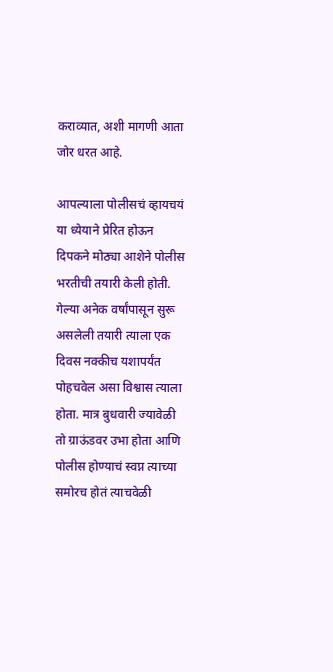कराव्यात, अशी मागणी आता जोर धरत आहे.

आपल्याला पोलीसचं व्हायचयं या ध्येयाने प्रेरित होऊन दिपकने मोठ्या आशेने पोलीस भरतीची तयारी केली होती. गेल्या अनेक वर्षांपासून सुरू असलेली तयारी त्याला एक दिवस नक्कीच यशापर्यंत पोहचवेल असा विश्वास त्याला होता. मात्र बुधवारी ज्यावेळी तो ग्राऊंडवर उभा होता आणि पोलीस होण्याचं स्वप्न त्याच्या समोरच होतं त्याचवेळी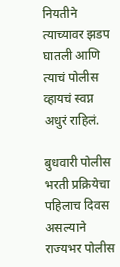नियतीने त्याच्यावर झडप घातली आणि त्याचं पोलीस व्हायचं स्वप्न अधुरं राहिलं.

बुधवारी पोलीस भरती प्रक्रियेचा पहिलाच दिवस असल्याने राज्यभर पोलीस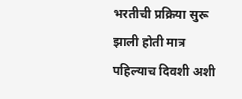भरतीची प्रक्रिया सुरू झाली होती मात्र पहिल्याच दिवशी अशी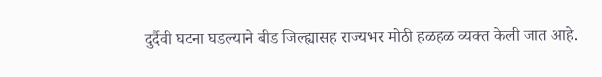दुर्दैवी घटना घडल्याने बीड जिल्ह्यासह राज्यभर मोठी हळहळ व्यक्त केली जात आहे.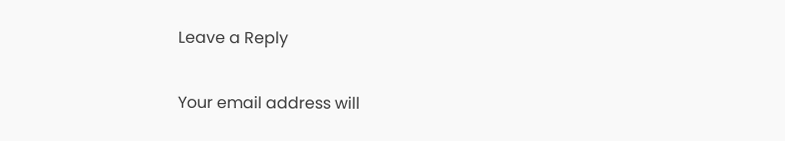Leave a Reply

Your email address will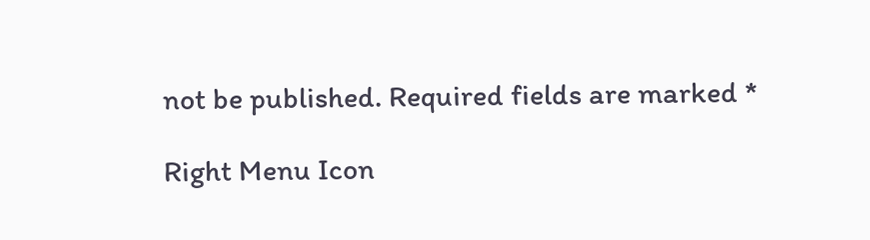not be published. Required fields are marked *

Right Menu Icon